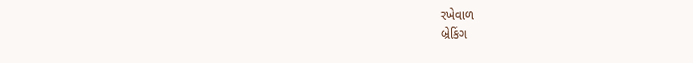રખેવાળ
બ્રેકિંગ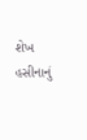શેખ હસીનાનું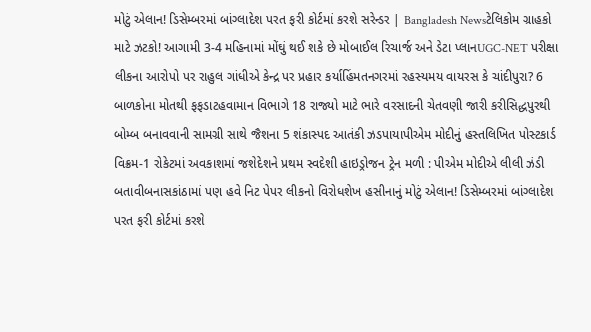મોટું એલાન! ડિસેમ્બરમાં બાંગ્લાદેશ પરત ફરી કોર્ટમાં કરશે સરેન્ડર | Bangladesh Newsટેલિકોમ ગ્રાહકો માટે ઝટકો! આગામી 3-4 મહિનામાં મોંઘું થઈ શકે છે મોબાઈલ રિચાર્જ અને ડેટા પ્લાનUGC-NET પરીક્ષા લીકના આરોપો પર રાહુલ ગાંધીએ કેન્દ્ર પર પ્રહાર કર્યાહિંમતનગરમાં રહસ્યમય વાયરસ કે ચાંદીપુરા? 6 બાળકોના મોતથી ફફડાટહવામાન વિભાગે 18 રાજ્યો માટે ભારે વરસાદની ચેતવણી જારી કરીસિદ્ધપુરથી બોમ્બ બનાવવાની સામગ્રી સાથે જૈશના 5 શંકાસ્પદ આતંકી ઝડપાયાપીએમ મોદીનું હસ્તલિખિત પોસ્ટકાર્ડ વિક્રમ-1 રોકેટમાં અવકાશમાં જશેદેશને પ્રથમ સ્વદેશી હાઇડ્રોજન ટ્રેન મળી : પીએમ મોદીએ લીલી ઝંડી બતાવીબનાસકાંઠામાં પણ હવે નિટ પેપર લીકનો વિરોધશેખ હસીનાનું મોટું એલાન! ડિસેમ્બરમાં બાંગ્લાદેશ પરત ફરી કોર્ટમાં કરશે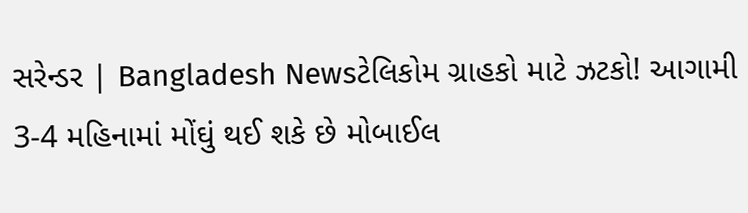સરેન્ડર | Bangladesh Newsટેલિકોમ ગ્રાહકો માટે ઝટકો! આગામી 3-4 મહિનામાં મોંઘું થઈ શકે છે મોબાઈલ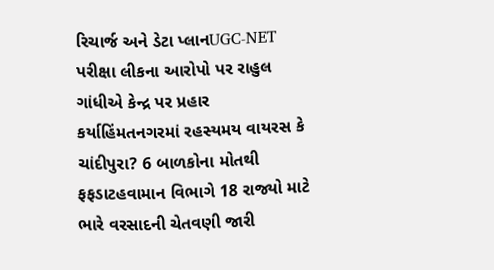રિચાર્જ અને ડેટા પ્લાનUGC-NET પરીક્ષા લીકના આરોપો પર રાહુલ ગાંધીએ કેન્દ્ર પર પ્રહાર કર્યાહિંમતનગરમાં રહસ્યમય વાયરસ કે ચાંદીપુરા? 6 બાળકોના મોતથી ફફડાટહવામાન વિભાગે 18 રાજ્યો માટે ભારે વરસાદની ચેતવણી જારી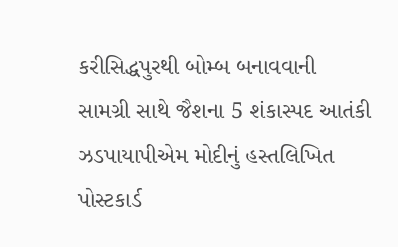કરીસિદ્ધપુરથી બોમ્બ બનાવવાની સામગ્રી સાથે જૈશના 5 શંકાસ્પદ આતંકી ઝડપાયાપીએમ મોદીનું હસ્તલિખિત પોસ્ટકાર્ડ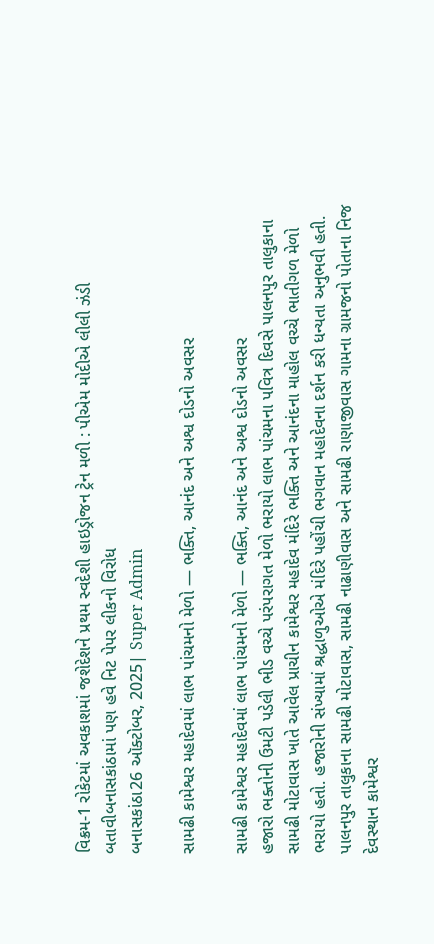વિક્રમ-1 રોકેટમાં અવકાશમાં જશેદેશને પ્રથમ સ્વદેશી હાઇડ્રોજન ટ્રેન મળી : પીએમ મોદીએ લીલી ઝંડી બતાવીબનાસકાંઠામાં પણ હવે નિટ પેપર લીકનો વિરોધ
બનાસકાંઠા26 ઑક્ટોબર, 2025| Super Admin

સામઢી કામેશ્વર મહાદેવમાં લાભ પાંચમનો મેળો — ભક્તિ, આનંદ અને અશ્વ દોડનો અવસર

સામઢી કામેશ્વર મહાદેવમાં લાભ પાંચમનો મેળો — ભક્તિ, આનંદ અને અશ્વ દોડનો અવસર
હજારો ભક્તોની ઉમટી પડેલી ભીડ વચ્ચે પરંપરાગત મેળો ભરાયો લાભ પાંચમના પવિત્ર દિવસે પાલનપુર તાલુકાના સામઢી મોટાવાસ ખાતે આવેલ પ્રાચીન કામેશ્વર મહાદેવ મંદિરે ભક્તિ અને આનંદના માહોલ વચ્ચે ભાતીગળ મેળો ભરાયો હતો. હજારોની સંખ્યામાં શ્રદ્ધાળુઓએ મંદિરે પહોંચી ભગવાન મહાદેવના દર્શન કરી ધન્યતા અનુભવી હતી. પાલનપુર તાલુકાના સામઢી મોટાવાસ, સામઢી નાઢાણીવાસ અને સામઢી રાણાજીવાસ ગામના ગ્રામજનો પોતાના નિજ દેવસ્થાન કામેશ્વર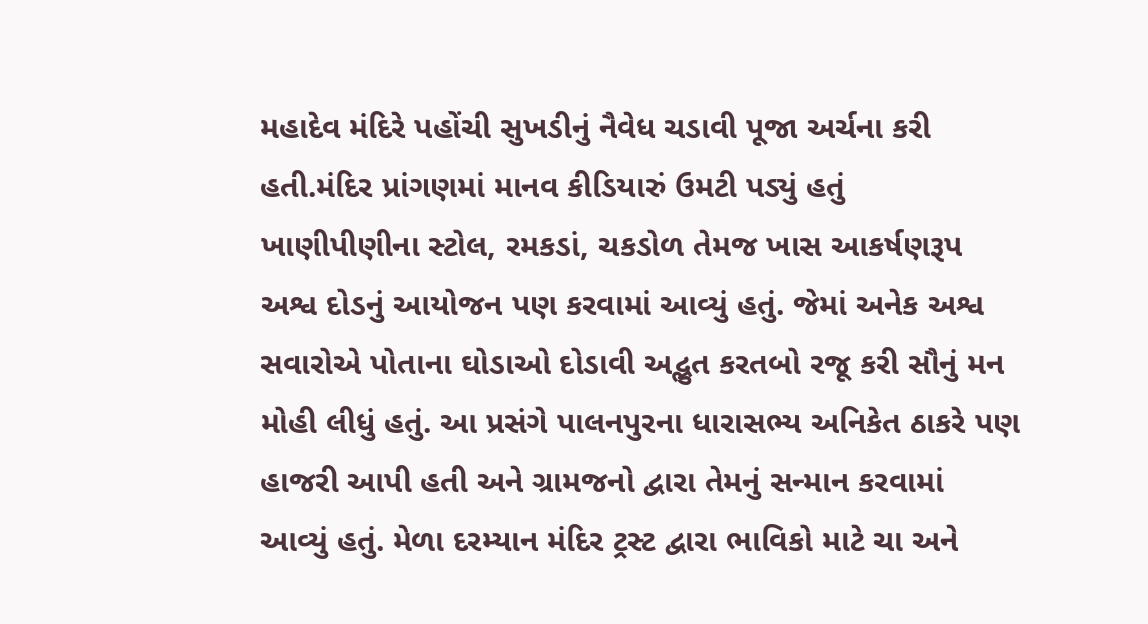મહાદેવ મંદિરે પહોંચી સુખડીનું નૈવેધ ચડાવી પૂજા અર્ચના કરી હતી.મંદિર પ્રાંગણમાં માનવ કીડિયારું ઉમટી પડ્યું હતું  ખાણીપીણીના સ્ટોલ, રમકડાં, ચકડોળ તેમજ ખાસ આકર્ષણરૂપ અશ્વ દોડનું આયોજન પણ કરવામાં આવ્યું હતું. જેમાં અનેક અશ્વ સવારોએ પોતાના ઘોડાઓ દોડાવી અદ્ભુત કરતબો રજૂ કરી સૌનું મન મોહી લીધું હતું. આ પ્રસંગે પાલનપુરના ધારાસભ્ય અનિકેત ઠાકરે પણ હાજરી આપી હતી અને ગ્રામજનો દ્વારા તેમનું સન્માન કરવામાં આવ્યું હતું. મેળા દરમ્યાન મંદિર ટ્રસ્ટ દ્વારા ભાવિકો માટે ચા અને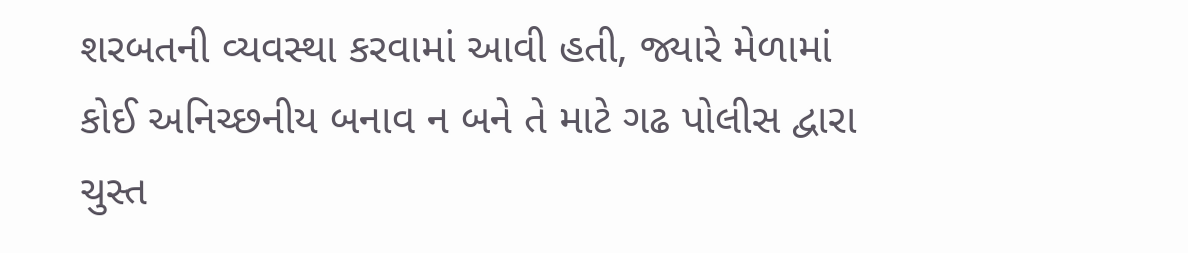શરબતની વ્યવસ્થા કરવામાં આવી હતી, જ્યારે મેળામાં કોઈ અનિચ્છનીય બનાવ ન બને તે માટે ગઢ પોલીસ દ્વારા ચુસ્ત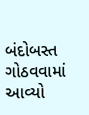બંદોબસ્ત ગોઠવવામાં આવ્યો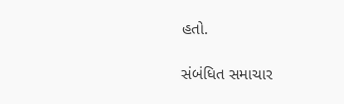હતો.

સંબંધિત સમાચાર